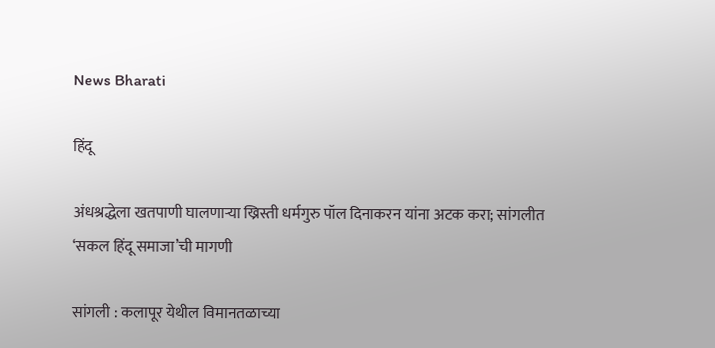News Bharati

हिंदू

अंधश्रद्धेला खतपाणी घालणाऱ्या ख्रिस्ती धर्मगुरु पॉल दिनाकरन यांना अटक करा; सांगलीत ‘सकल हिंदू समाजा’ची मागणी

सांगली : कलापूर येथील विमानतळाच्या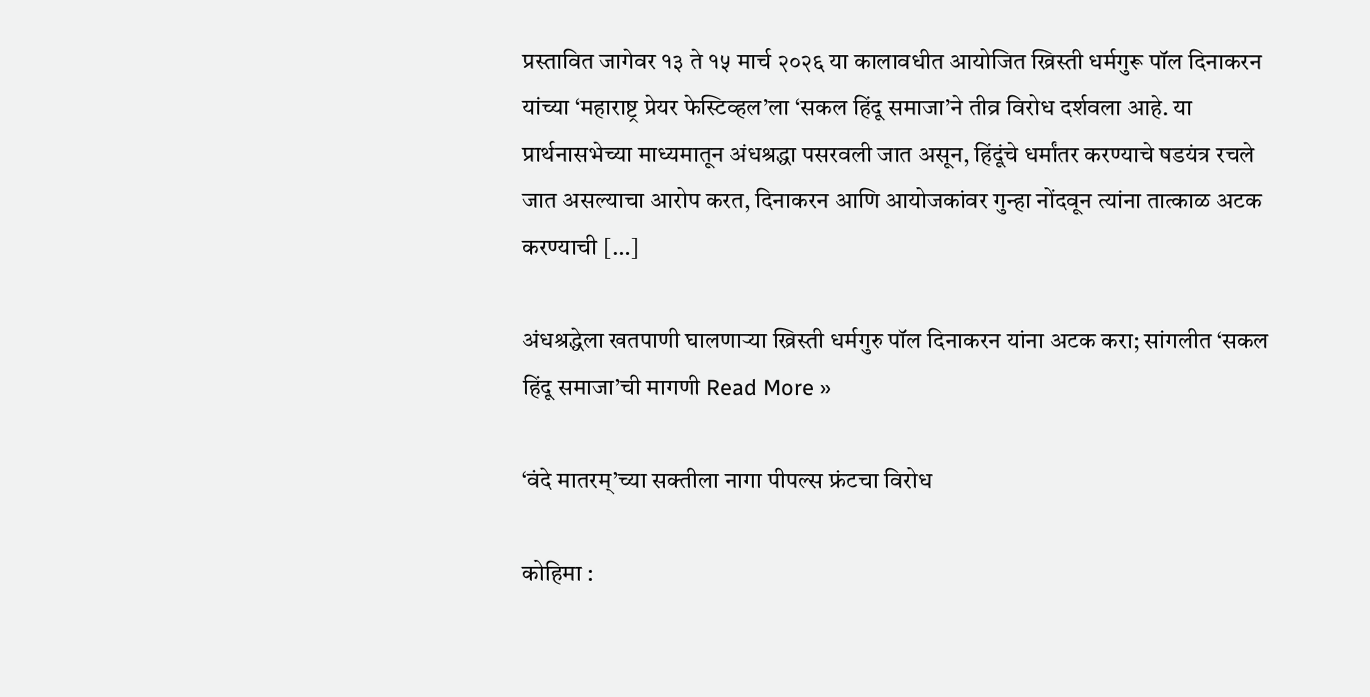प्रस्तावित जागेवर १३ ते १५ मार्च २०२६ या कालावधीत आयोजित ख्रिस्ती धर्मगुरू पॉल दिनाकरन यांच्या ‘महाराष्ट्र प्रेयर फेस्टिव्हल’ला ‘सकल हिंदू समाजा’ने तीव्र विरोध दर्शवला आहे. या प्रार्थनासभेच्या माध्यमातून अंधश्रद्धा पसरवली जात असून, हिंदूंचे धर्मांतर करण्याचे षडयंत्र रचले जात असल्याचा आरोप करत, दिनाकरन आणि आयोजकांवर गुन्हा नोंदवून त्यांना तात्काळ अटक करण्याची […]

अंधश्रद्धेला खतपाणी घालणाऱ्या ख्रिस्ती धर्मगुरु पॉल दिनाकरन यांना अटक करा; सांगलीत ‘सकल हिंदू समाजा’ची मागणी Read More »

‘वंदे मातरम्’च्या सक्तीला नागा पीपल्स फ्रंटचा विरोध

कोहिमा :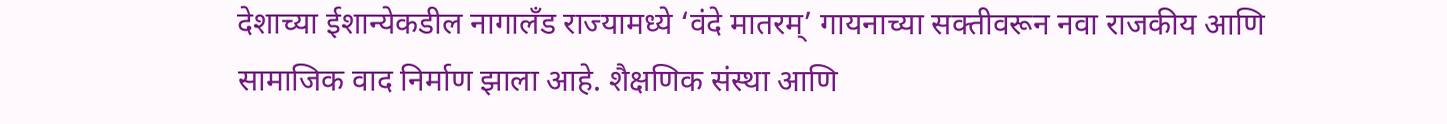देशाच्या ईशान्येकडील नागालँड राज्यामध्ये ‘वंदे मातरम्’ गायनाच्या सक्तीवरून नवा राजकीय आणि सामाजिक वाद निर्माण झाला आहे. शैक्षणिक संस्था आणि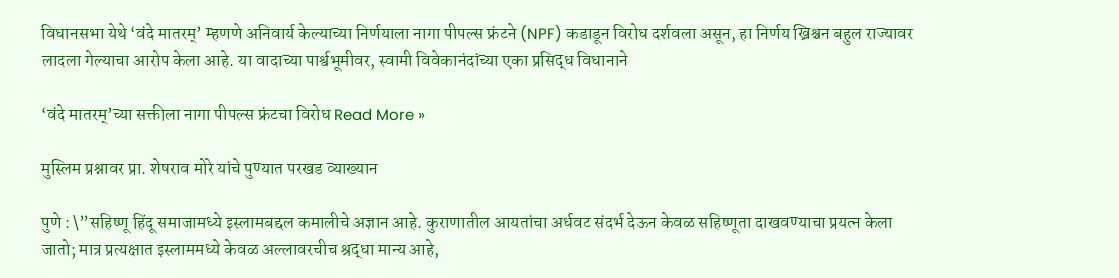विधानसभा येथे ‘वंदे मातरम्’ म्हणणे अनिवार्य केल्याच्या निर्णयाला नागा पीपल्स फ्रंटने (NPF) कडाडून विरोध दर्शवला असून, हा निर्णय ख्रिश्चन बहुल राज्यावर लादला गेल्याचा आरोप केला आहे. या वादाच्या पार्श्वभूमीवर, स्वामी विवेकानंदांच्या एका प्रसिद्ध विधानाने

‘वंदे मातरम्’च्या सक्तीला नागा पीपल्स फ्रंटचा विरोध Read More »

मुस्लिम प्रश्नावर प्रा. शेषराव मोरे यांचे पुण्यात परखड व्याख्यान

पुणे : \”सहिष्णू हिंदू समाजामध्ये इस्लामबद्दल कमालीचे अज्ञान आहे. कुराणातील आयतांचा अर्धवट संदर्भ देऊन केवळ सहिष्णूता दाखवण्याचा प्रयत्न केला जातो; मात्र प्रत्यक्षात इस्लाममध्ये केवळ अल्लावरचीच श्रद्धा मान्य आहे,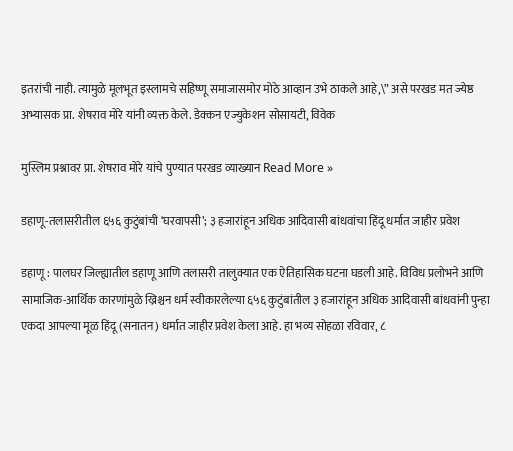इतरांची नाही. त्यामुळे मूलभूत इस्लामचे सहिष्णू समाजासमोर मोठे आव्हान उभे ठाकले आहे,\” असे परखड मत ज्येष्ठ अभ्यासक प्रा. शेषराव मोरे यांनी व्यक्त केले. डेक्कन एज्युकेशन सोसायटी, विवेक

मुस्लिम प्रश्नावर प्रा. शेषराव मोरे यांचे पुण्यात परखड व्याख्यान Read More »

डहाणू-तलासरीतील ६५६ कुटुंबांची ‘घरवापसी’; ३ हजारांहून अधिक आदिवासी बांधवांचा हिंदू धर्मात जाहीर प्रवेश

डहाणू : पालघर जिल्ह्यातील डहाणू आणि तलासरी तालुक्यात एक ऐतिहासिक घटना घडली आहे. विविध प्रलोभने आणि सामाजिक-आर्थिक कारणांमुळे ख्रिश्चन धर्म स्वीकारलेल्या ६५६ कुटुंबांतील ३ हजारांहून अधिक आदिवासी बांधवांनी पुन्हा एकदा आपल्या मूळ हिंदू (सनातन) धर्मात जाहीर प्रवेश केला आहे. हा भव्य सोहळा रविवार, ८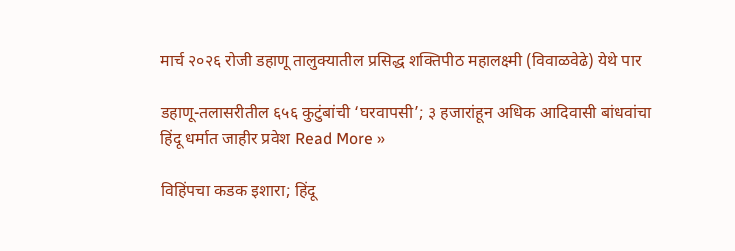मार्च २०२६ रोजी डहाणू तालुक्यातील प्रसिद्ध शक्तिपीठ महालक्ष्मी (विवाळवेढे) येथे पार

डहाणू-तलासरीतील ६५६ कुटुंबांची ‘घरवापसी’; ३ हजारांहून अधिक आदिवासी बांधवांचा हिंदू धर्मात जाहीर प्रवेश Read More »

विहिंपचा कडक इशारा; हिंदू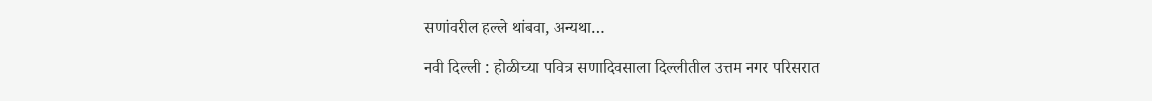सणांवरील हल्ले थांबवा, अन्यथा…

नवी दिल्ली : होळीच्या पवित्र सणादिवसाला दिल्लीतील उत्तम नगर परिसरात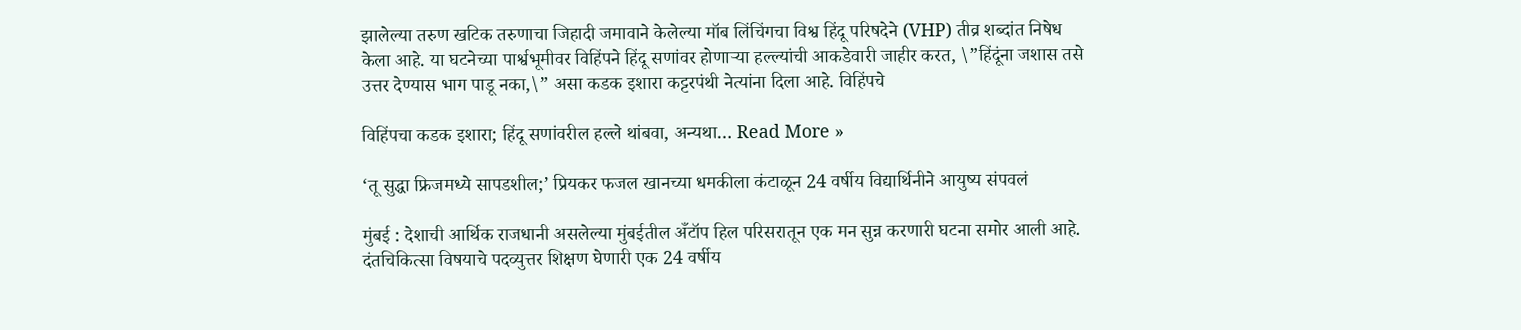झालेल्या तरुण खटिक तरुणाचा जिहादी जमावाने केलेल्या मॉब लिंचिंगचा विश्व हिंदू परिषदेने (VHP) तीव्र शब्दांत निषेध केला आहे. या घटनेच्या पार्श्वभूमीवर विहिंपने हिंदू सणांवर होणाऱ्या हल्ल्यांची आकडेवारी जाहीर करत, \”हिंदूंना जशास तसे उत्तर देण्यास भाग पाडू नका,\” असा कडक इशारा कट्टरपंथी नेत्यांना दिला आहे. विहिंपचे

विहिंपचा कडक इशारा; हिंदू सणांवरील हल्ले थांबवा, अन्यथा… Read More »

‘तू सुद्धा फ्रिजमध्ये सापडशील;’ प्रियकर फजल खानच्या धमकीला कंटाळून 24 वर्षीय विद्यार्थिनीने आयुष्य संपवलं

मुंबई : देशाची आर्थिक राजधानी असलेल्या मुंबईतील अँटॉप हिल परिसरातून एक मन सुन्न करणारी घटना समोर आली आहे. दंतचिकित्सा विषयाचे पदव्युत्तर शिक्षण घेणारी एक 24 वर्षीय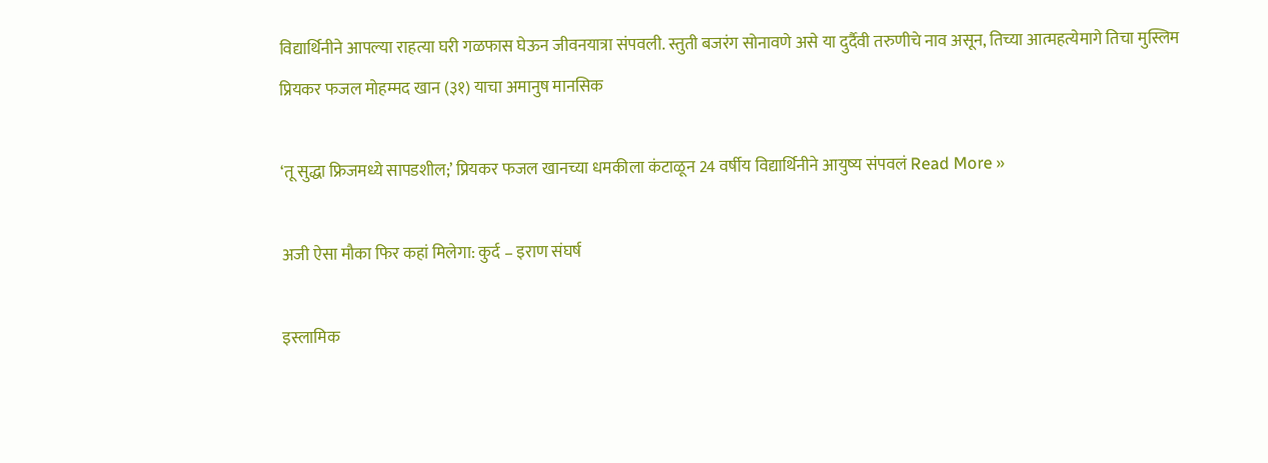विद्यार्थिनीने आपल्या राहत्या घरी गळफास घेऊन जीवनयात्रा संपवली. स्तुती बजरंग सोनावणे असे या दुर्दैवी तरुणीचे नाव असून, तिच्या आत्महत्येमागे तिचा मुस्लिम प्रियकर फजल मोहम्मद खान (३१) याचा अमानुष मानसिक

‘तू सुद्धा फ्रिजमध्ये सापडशील;’ प्रियकर फजल खानच्या धमकीला कंटाळून 24 वर्षीय विद्यार्थिनीने आयुष्य संपवलं Read More »

अजी ऐसा मौका फिर कहां मिलेगा: कुर्द – इराण संघर्ष

इस्लामिक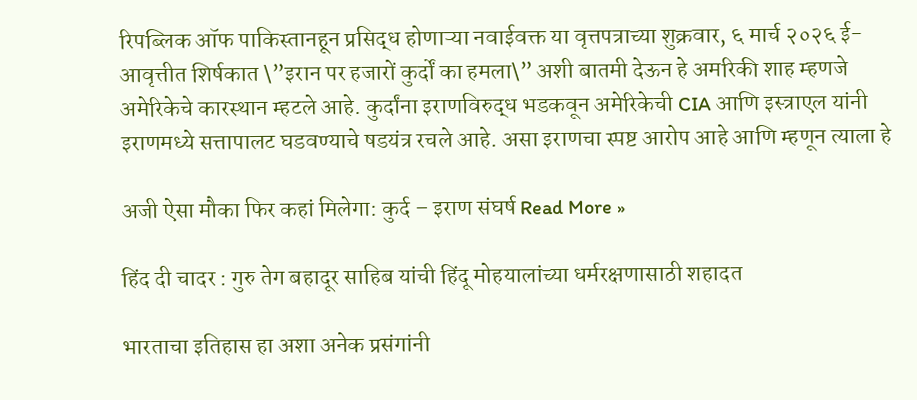रिपब्लिक ऑफ पाकिस्तानहून प्रसिद्ध होणाऱ्या नवाईवक्त या वृत्तपत्राच्या शुक्रवार, ६ मार्च २०२६ ई-आवृत्तीत शिर्षकात \”इरान पर हजारों कुर्दों का हमला\” अशी बातमी देऊन हे अमरिकी शाह म्हणजे अमेरिकेचे कारस्थान म्हटले आहे. कुर्दांना इराणविरुद्ध भडकवून अमेरिकेची CIA आणि इस्त्राएल यांनी इराणमध्ये सत्तापालट घडवण्याचे षडयंत्र रचले आहे. असा इराणचा स्पष्ट आरोप आहे आणि म्हणून त्याला हे

अजी ऐसा मौका फिर कहां मिलेगा: कुर्द – इराण संघर्ष Read More »

हिंद दी चादर : गुरु तेग बहादूर साहिब यांची हिंदू मोहयालांच्या धर्मरक्षणासाठी शहादत

भारताचा इतिहास हा अशा अनेक प्रसंगांनी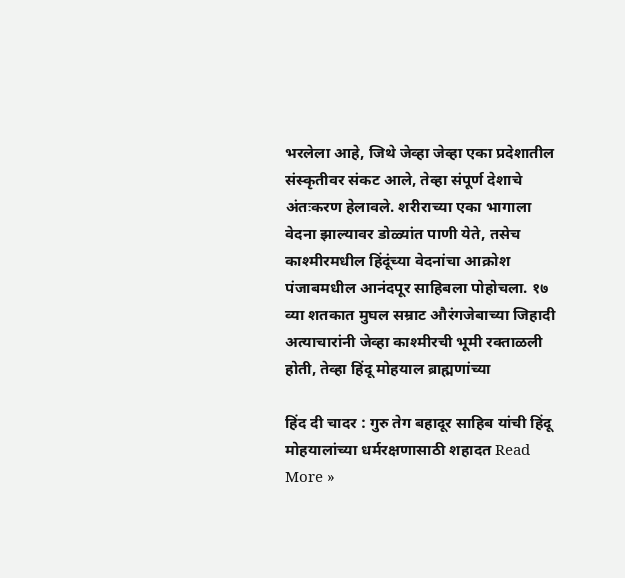भरलेला आहे, जिथे जेव्हा जेव्हा एका प्रदेशातील संस्कृतीवर संकट आले, तेव्हा संपूर्ण देशाचे अंतःकरण हेलावले. शरीराच्या एका भागाला वेदना झाल्यावर डोळ्यांत पाणी येते, तसेच काश्मीरमधील हिंदूंच्या वेदनांचा आक्रोश पंजाबमधील आनंदपूर साहिबला पोहोचला. १७ व्या शतकात मुघल सम्राट औरंगजेबाच्या जिहादी अत्याचारांनी जेव्हा काश्मीरची भूमी रक्ताळली होती, तेव्हा हिंदू मोहयाल ब्राह्मणांच्या

हिंद दी चादर : गुरु तेग बहादूर साहिब यांची हिंदू मोहयालांच्या धर्मरक्षणासाठी शहादत Read More »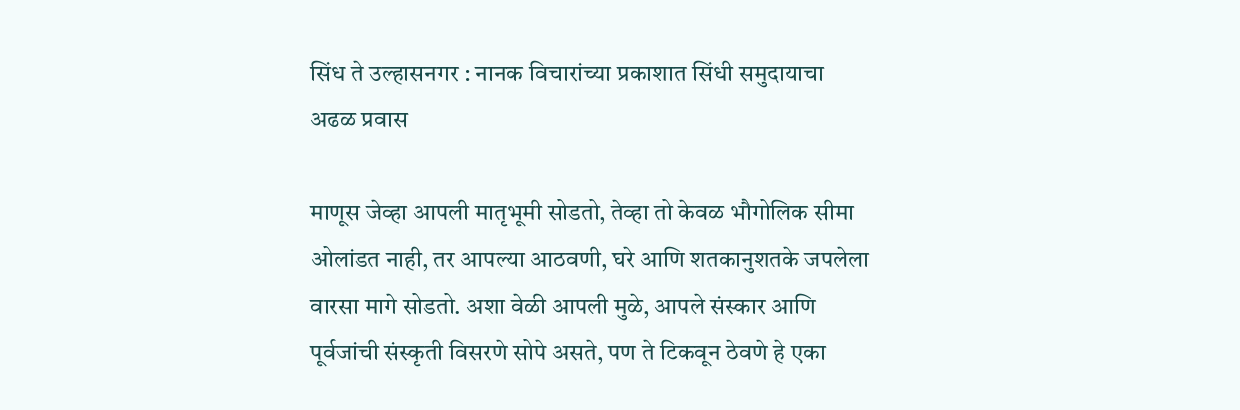सिंध ते उल्हासनगर : नानक विचारांच्या प्रकाशात सिंधी समुदायाचा अढळ प्रवास

माणूस जेव्हा आपली मातृभूमी सोडतो, तेव्हा तो केवळ भौगोलिक सीमा ओलांडत नाही, तर आपल्या आठवणी, घरे आणि शतकानुशतके जपलेला वारसा मागे सोडतो. अशा वेळी आपली मुळे, आपले संस्कार आणि पूर्वजांची संस्कृती विसरणे सोपे असते, पण ते टिकवून ठेवणे हे एका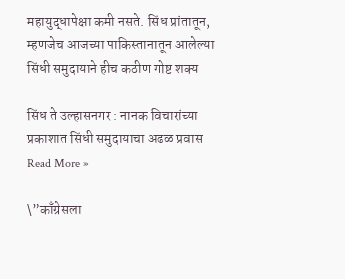महायुद्धापेक्षा कमी नसते. सिंध प्रांतातून, म्हणजेच आजच्या पाकिस्तानातून आलेल्या सिंधी समुदायाने हीच कठीण गोष्ट शक्य

सिंध ते उल्हासनगर : नानक विचारांच्या प्रकाशात सिंधी समुदायाचा अढळ प्रवास Read More »

\”काँग्रेसला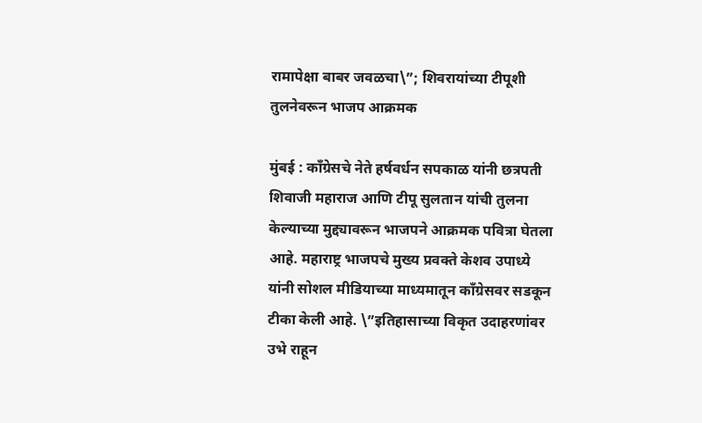रामापेक्षा बाबर जवळचा\”; शिवरायांच्या टीपूशी तुलनेवरून भाजप आक्रमक

मुंबई : काँग्रेसचे नेते हर्षवर्धन सपकाळ यांनी छत्रपती शिवाजी महाराज आणि टीपू सुलतान यांची तुलना केल्याच्या मुद्द्यावरून भाजपने आक्रमक पवित्रा घेतला आहे. महाराष्ट्र भाजपचे मुख्य प्रवक्ते केशव उपाध्ये यांनी सोशल मीडियाच्या माध्यमातून काँग्रेसवर सडकून टीका केली आहे. \”इतिहासाच्या विकृत उदाहरणांवर उभे राहून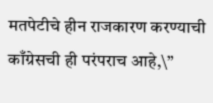मतपेटीचे हीन राजकारण करण्याची काँग्रेसची ही परंपराच आहे,\”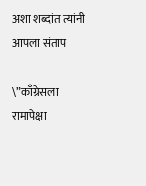अशा शब्दांत त्यांनी आपला संताप

\”काँग्रेसला रामापेक्षा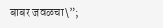बाबर जवळचा\”;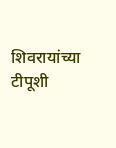शिवरायांच्या टीपूशी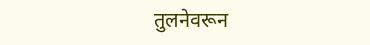तुलनेवरून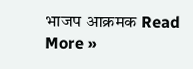भाजप आक्रमक Read More »